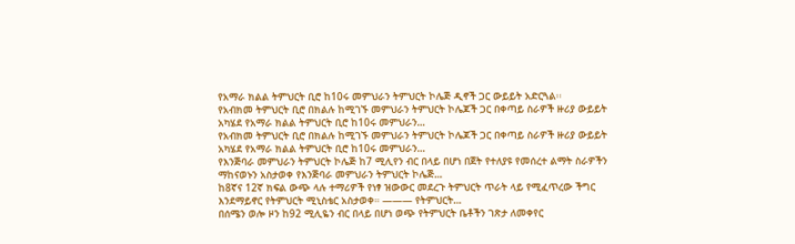የአማራ ክልል ትምህርት ቢሮ ከ10ሩ መምህራን ትምህርት ኮሌጅ ዲኖች ጋር ውይይት አድርጓል፡፡
የአብክመ ትምህርት ቢሮ በክልሉ ከሚገኙ መምህራን ትምህርት ኮሌጆች ጋር በቀጣይ ስራዎች ዙሪያ ውይይት አካሄደ የአማራ ክልል ትምህርት ቢሮ ከ10ሩ መምህራን…
የአብክመ ትምህርት ቢሮ በክልሉ ከሚገኙ መምህራን ትምህርት ኮሌጆች ጋር በቀጣይ ስራዎች ዙሪያ ውይይት አካሄደ የአማራ ክልል ትምህርት ቢሮ ከ10ሩ መምህራን…
የእንጅባራ መምህራን ትምህርት ኮሌጅ ከ7 ሚሊየን ብር በላይ በሆነ በጀት የተለያዩ የመሰረተ ልማት ስራዎችን ማከናወኑን አስታወቀ የእንጅባራ መምህራን ትምህርት ኮሌጅ…
ከ8ኛና 12ኛ ክፍል ውጭ ላሉ ተማሪዎች የነፃ ዝውውር መደረጉ ትምህርት ጥራት ላይ የሚፈጥረው ችግር እንደማይኖር የትምህርት ሚኒስቴር አስታወቀ። ——— የትምህርት…
በሰሜን ወሎ ዞን ከ92 ሚሊዬን ብር በላይ በሆነ ወጭ የትምህርት ቤቶችን ገጽታ ለመቀየር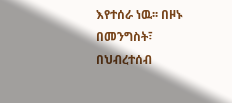እየተሰራ ነዉ፡፡ በዞኑ በመንግስት፣ በህብረተሰብ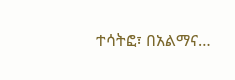ተሳትፎ፣ በአልማና…